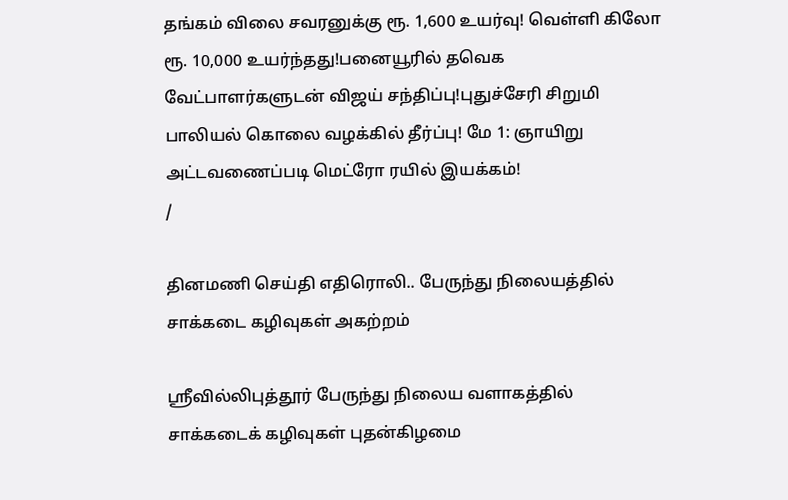தங்கம் விலை சவரனுக்கு ரூ. 1,600 உயர்வு! வெள்ளி கிலோ ரூ. 10,000 உயர்ந்தது!பனையூரில் தவெக வேட்பாளர்களுடன் விஜய் சந்திப்பு!புதுச்சேரி சிறுமி பாலியல் கொலை வழக்கில் தீர்ப்பு! மே 1: ஞாயிறு அட்டவணைப்படி மெட்ரோ ரயில் இயக்கம்!
/

தினமணி செய்தி எதிரொலி.. பேருந்து நிலையத்தில் சாக்கடை கழிவுகள் அகற்றம்

ஸ்ரீவில்லிபுத்தூர் பேருந்து நிலைய வளாகத்தில் சாக்கடைக் கழிவுகள் புதன்கிழமை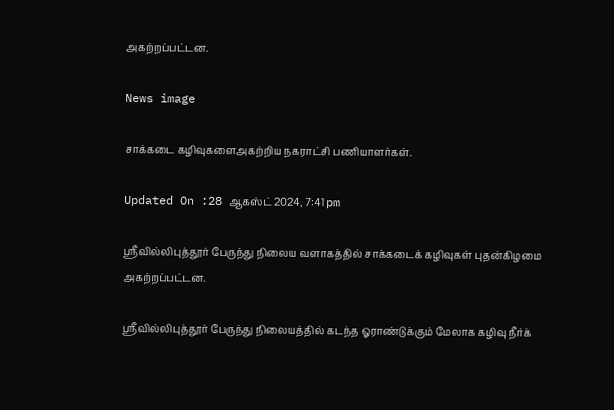அகற்றப்பட்டன.

News image

சாக்கடை கழிவுகளைஅகற்றிய நகராட்சி பணியாளர்கள்.

Updated On :28 ஆகஸ்ட் 2024, 7:41 pm

ஸ்ரீவில்லிபுத்தூர் பேருந்து நிலைய வளாகத்தில் சாக்கடைக் கழிவுகள் புதன்கிழமை அகற்றப்பட்டன.

ஸ்ரீவில்லிபுத்தூர் பேருந்து நிலையத்தில் கடந்த ஓராண்டுக்கும் மேலாக கழிவு நீர்க்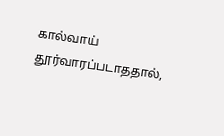கால்வாய் தூர்வாரப்படாததால்,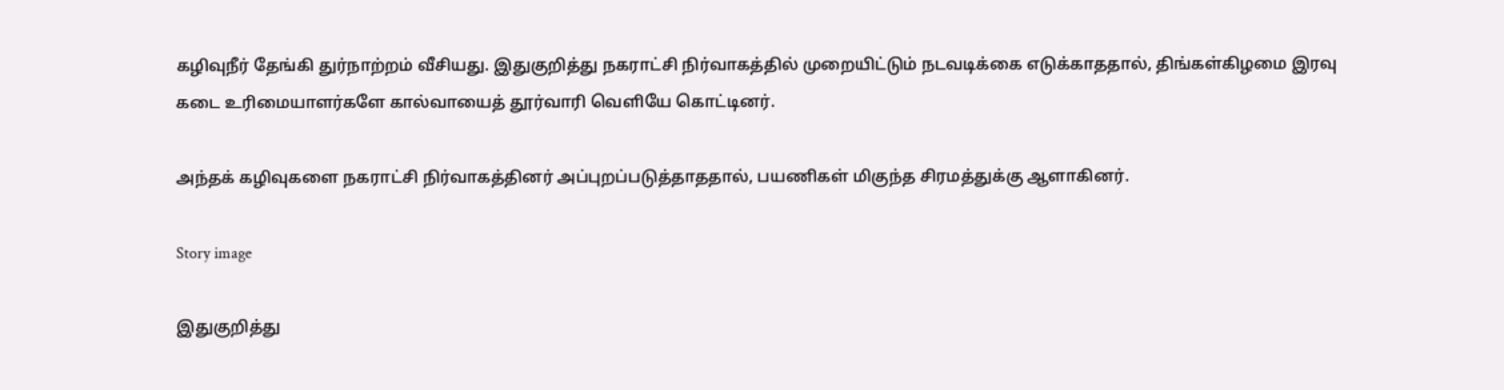கழிவுநீர் தேங்கி துர்நாற்றம் வீசியது. இதுகுறித்து நகராட்சி நிர்வாகத்தில் முறையிட்டும் நடவடிக்கை எடுக்காததால், திங்கள்கிழமை இரவு கடை உரிமையாளர்களே கால்வாயைத் தூர்வாரி வெளியே கொட்டினர்.

அந்தக் கழிவுகளை நகராட்சி நிர்வாகத்தினர் அப்புறப்படுத்தாததால், பயணிகள் மிகுந்த சிரமத்துக்கு ஆளாகினர்.

Story image

இதுகுறித்து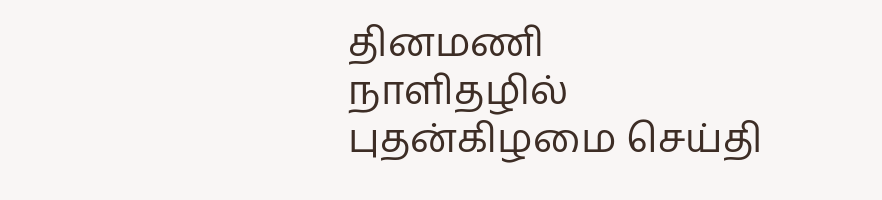தினமணி நாளிதழில் புதன்கிழமை செய்தி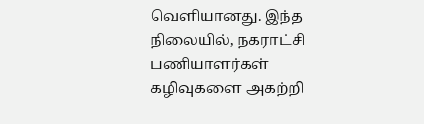வெளியானது. இந்த நிலையில், நகராட்சி பணியாளர்கள் கழிவுகளை அகற்றி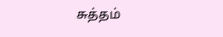சுத்தம்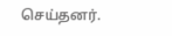செய்தனர்.